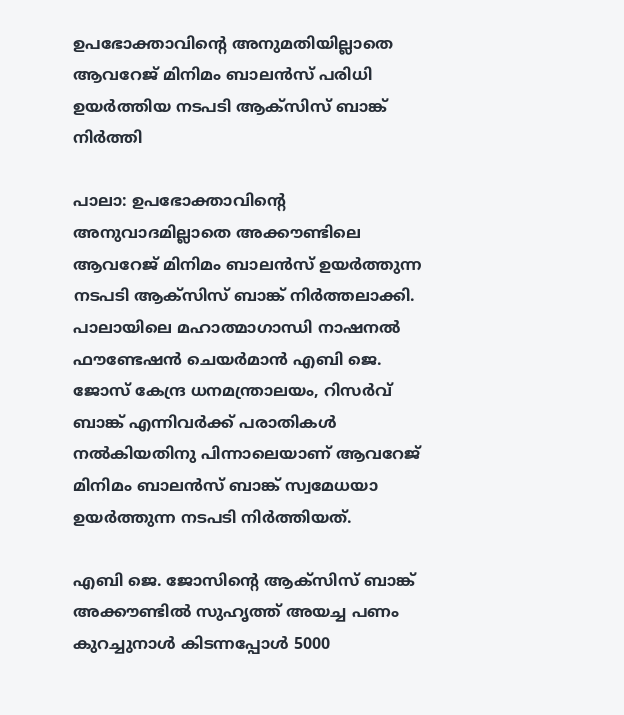ഉപഭോക്താവിന്‍റെ അനുമതിയില്ലാതെ ആവറേജ് മിനിമം ബാലൻസ് പരിധി ഉയർത്തിയ നടപടി ആക്സിസ് ബാങ്ക് നിർത്തി

പാലാ: ഉപഭോക്താവിന്‍റെ അനുവാദമില്ലാതെ അക്കൗണ്ടിലെ ആവറേജ് മിനിമം ബാലൻസ് ഉയർത്തുന്ന നടപടി ആക്സിസ് ബാങ്ക് നിർത്തലാക്കി. പാലായിലെ മഹാത്മാഗാന്ധി നാഷനൽ ഫൗണ്ടേഷൻ ചെയർമാൻ എബി ജെ. ജോസ് കേന്ദ്ര ധനമന്ത്രാലയം, റിസർവ് ബാങ്ക് എന്നിവർക്ക് പരാതികൾ നൽകിയതിനു പിന്നാലെയാണ് ആവറേജ് മിനിമം ബാലൻസ് ബാങ്ക് സ്വമേധയാ ഉയർത്തുന്ന നടപടി നിർത്തിയത്.

എബി ജെ. ജോസിന്‍റെ ആക്സിസ് ബാങ്ക് അക്കൗണ്ടിൽ സുഹൃത്ത് അയച്ച പണം കുറച്ചുനാൾ കിടന്നപ്പോൾ 5000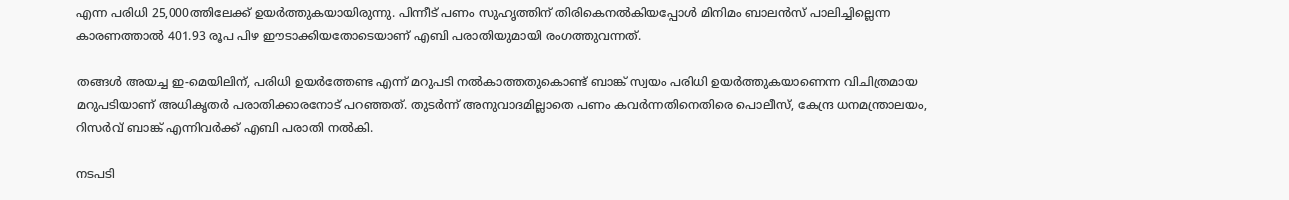എന്ന പരിധി 25,000ത്തിലേക്ക് ഉയർത്തുകയായിരുന്നു. പിന്നീട് പണം സുഹൃത്തിന് തിരികെനൽകിയപ്പോൾ മിനിമം ബാലൻസ് പാലിച്ചില്ലെന്ന കാരണത്താൽ 401.93 രൂപ പിഴ ഈടാക്കിയതോടെയാണ് എബി പരാതിയുമായി രംഗത്തുവന്നത്.

തങ്ങൾ അയച്ച ഇ-മെയിലിന്, പരിധി ഉയർത്തേണ്ട എന്ന് മറുപടി നൽകാത്തതുകൊണ്ട് ബാങ്ക് സ്വയം പരിധി ഉയർത്തുകയാണെന്ന വിചിത്രമായ മറുപടിയാണ് അധികൃതർ പരാതിക്കാരനോട് പറഞ്ഞത്. തുടർന്ന് അനുവാദമില്ലാതെ പണം കവർന്നതിനെതിരെ പൊലീസ്, കേന്ദ്ര ധനമന്ത്രാലയം, റിസർവ് ബാങ്ക് എന്നിവർക്ക് എബി പരാതി നൽകി.

നടപടി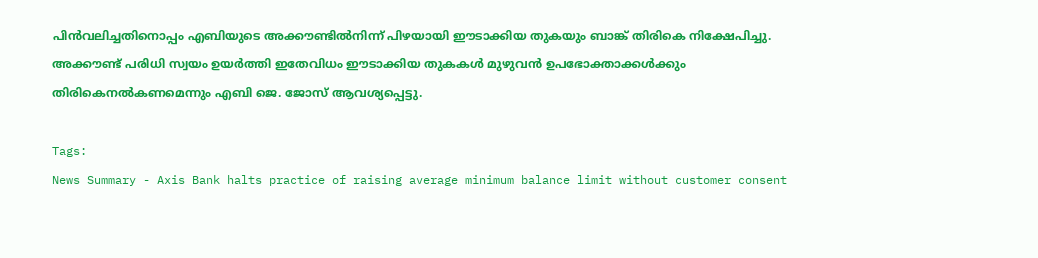പിൻവലിച്ചതിനൊപ്പം എബിയുടെ അക്കൗണ്ടിൽനിന്ന് പിഴയായി ഈടാക്കിയ തുകയും ബാങ്ക് തിരികെ നിക്ഷേപിച്ചു. അക്കൗണ്ട് പരിധി സ്വയം ഉയർത്തി ഇതേവിധം ഈടാക്കിയ തുകകൾ മുഴുവൻ ഉപഭോക്താക്കൾക്കും തിരികെനൽകണമെന്നും എബി ജെ. ജോസ് ആവശ്യപ്പെട്ടു.

Tags:
News Summary - Axis Bank halts practice of raising average minimum balance limit without customer consent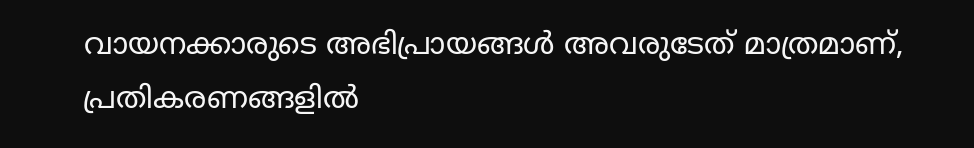വായനക്കാരുടെ അഭിപ്രായങ്ങള്‍ അവരുടേത് മാത്രമാണ്, പ്രതികരണങ്ങളിൽ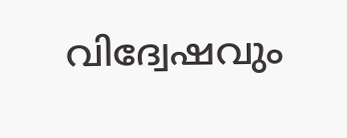വിദ്വേഷവും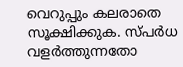വെറുപ്പും കലരാതെ സൂക്ഷിക്കുക. സ്പർധ വളർത്തുന്നതോ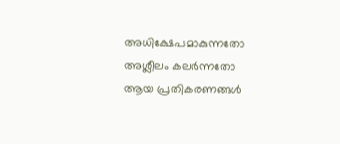അധിക്ഷേപമാകുന്നതോ അശ്ലീലം കലർന്നതോ ആയ പ്രതികരണങ്ങൾ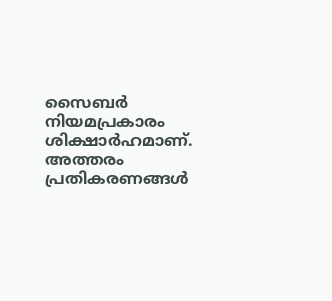സൈബർ നിയമപ്രകാരം ശിക്ഷാർഹമാണ്. അത്തരം പ്രതികരണങ്ങൾ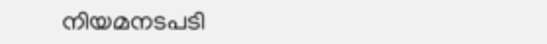നിയമനടപടി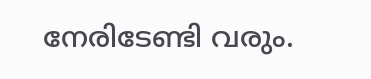നേരിടേണ്ടി വരും.